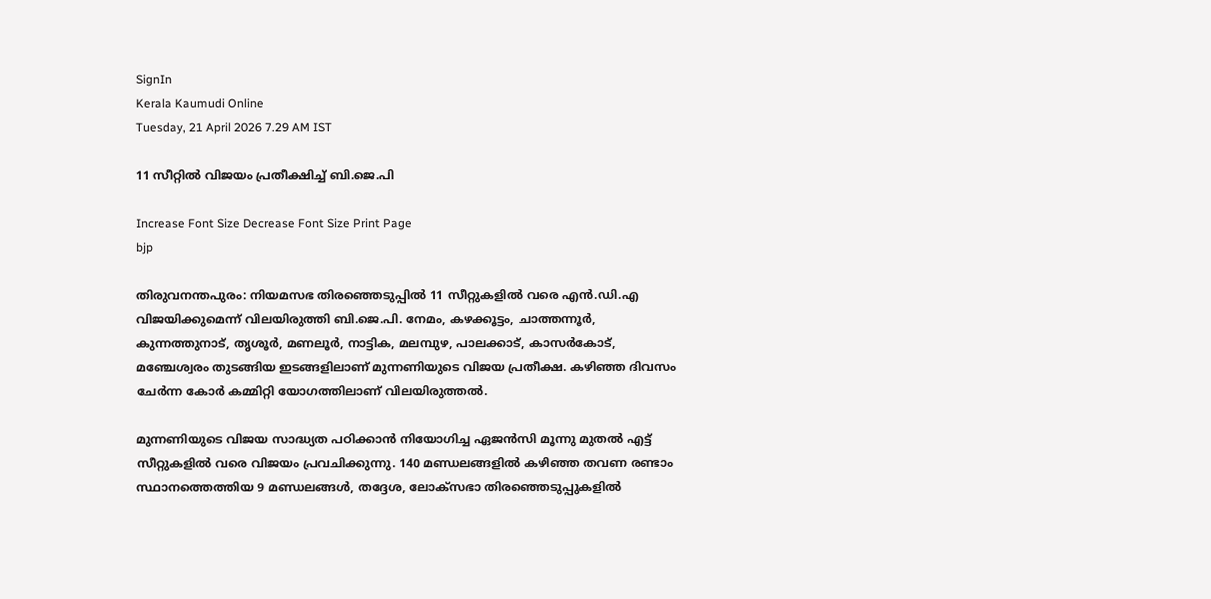SignIn
Kerala Kaumudi Online
Tuesday, 21 April 2026 7.29 AM IST

11 സീറ്റിൽ വിജയം പ്രതീക്ഷിച്ച് ബി.ജെ.പി

Increase Font Size Decrease Font Size Print Page
bjp

തിരുവനന്തപുരം: നിയമസഭ തിര‌ഞ്ഞെടുപ്പിൽ 11 സീറ്റുകളിൽ വരെ എൻ.ഡി.എ വിജയിക്കുമെന്ന് വിലയിരുത്തി ബി.ജെ.പി. നേമം, കഴക്കൂട്ടം, ചാത്തന്നൂർ, കുന്നത്തുനാട്, തൃശൂർ, മണലൂർ, നാട്ടിക, മലമ്പുഴ, പാലക്കാട്, കാസർകോട്, മഞ്ചേശ്വരം തുടങ്ങിയ ഇടങ്ങളിലാണ് മുന്നണിയുടെ വിജയ പ്രതീക്ഷ. കഴിഞ്ഞ ദിവസം ചേർന്ന കോർ കമ്മിറ്റി യോഗത്തിലാണ് വിലയിരുത്തൽ.

മുന്നണിയുടെ വിജയ സാദ്ധ്യത പഠിക്കാൻ നിയോഗിച്ച ഏജൻസി മൂന്നു മുതൽ എട്ട് സീറ്റുകളിൽ വരെ വിജയം പ്രവചിക്കുന്നു. 140 മണ്ഡലങ്ങളിൽ കഴിഞ്ഞ തവണ രണ്ടാം സ്ഥാനത്തെത്തിയ 9 മണ്ഡലങ്ങൾ, തദ്ദേശ, ലോക്സഭാ തിരഞ്ഞെടുപ്പുകളിൽ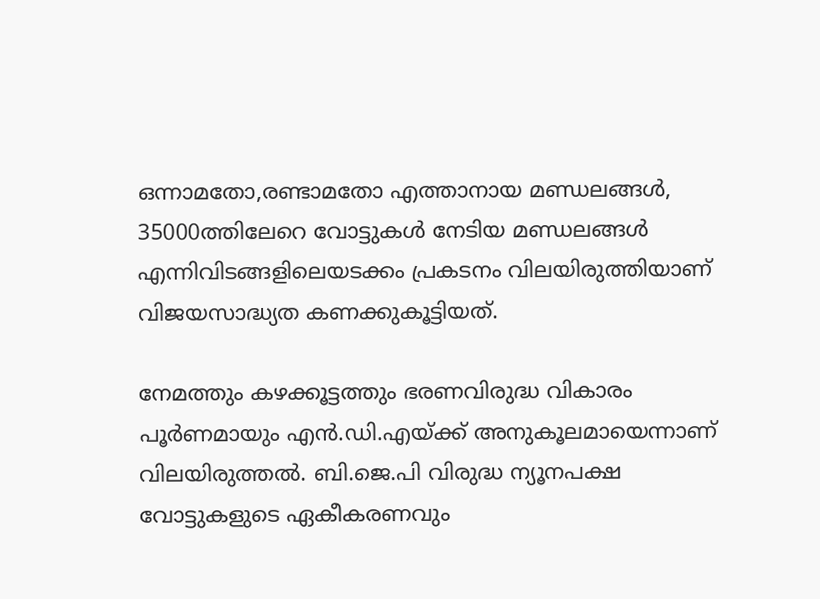ഒന്നാമതോ,രണ്ടാമതോ എത്താനായ മണ്ഡലങ്ങൾ, 35000ത്തിലേറെ വോട്ടുകൾ നേടിയ മണ്ഡലങ്ങൾ എന്നിവിടങ്ങളിലെയടക്കം പ്രകടനം വിലയിരുത്തിയാണ് വിജയസാദ്ധ്യത കണക്കുകൂട്ടിയത്.

നേമത്തും കഴക്കൂട്ടത്തും ഭരണവിരുദ്ധ വികാരം പൂർണമായും എൻ.ഡി.എയ്ക്ക് അനുകൂലമായെന്നാണ് വിലയിരുത്തൽ. ബി.ജെ.പി വിരുദ്ധ ന്യൂനപക്ഷ വോട്ടുകളുടെ ഏകീകരണവും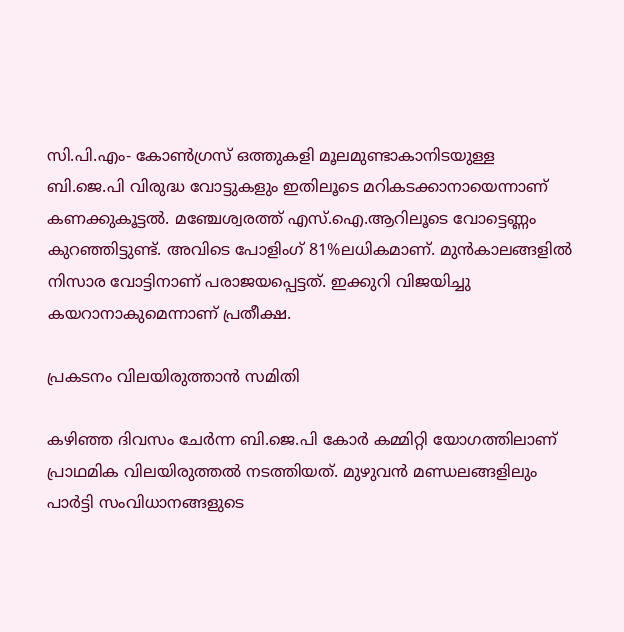സി.പി.എം- കോൺഗ്രസ് ഒത്തുകളി മൂലമുണ്ടാകാനിടയുള്ള ബി.ജെ.പി വിരുദ്ധ വോട്ടുകളും ഇതിലൂടെ മറികടക്കാനായെന്നാണ് കണക്കുകൂട്ടൽ. മഞ്ചേശ്വരത്ത് എസ്.ഐ.ആറിലൂടെ വോട്ടെണ്ണം കുറഞ്ഞിട്ടുണ്ട്. അവിടെ പോളിംഗ് 81%ലധികമാണ്. മുൻകാലങ്ങളിൽ നിസാര വോട്ടിനാണ് പരാജയപ്പെട്ടത്. ഇക്കുറി വിജയിച്ചു കയറാനാകുമെന്നാണ് പ്രതീക്ഷ.

പ്രകടനം വിലയിരുത്താൻ സമിതി

കഴിഞ്ഞ ദിവസം ചേർന്ന ബി.ജെ.പി കോർ കമ്മിറ്റി യോഗത്തിലാണ് പ്രാഥമിക വിലയിരുത്തൽ നടത്തിയത്. മുഴുവൻ മണ്ഡലങ്ങളിലും പാർട്ടി സംവിധാനങ്ങളുടെ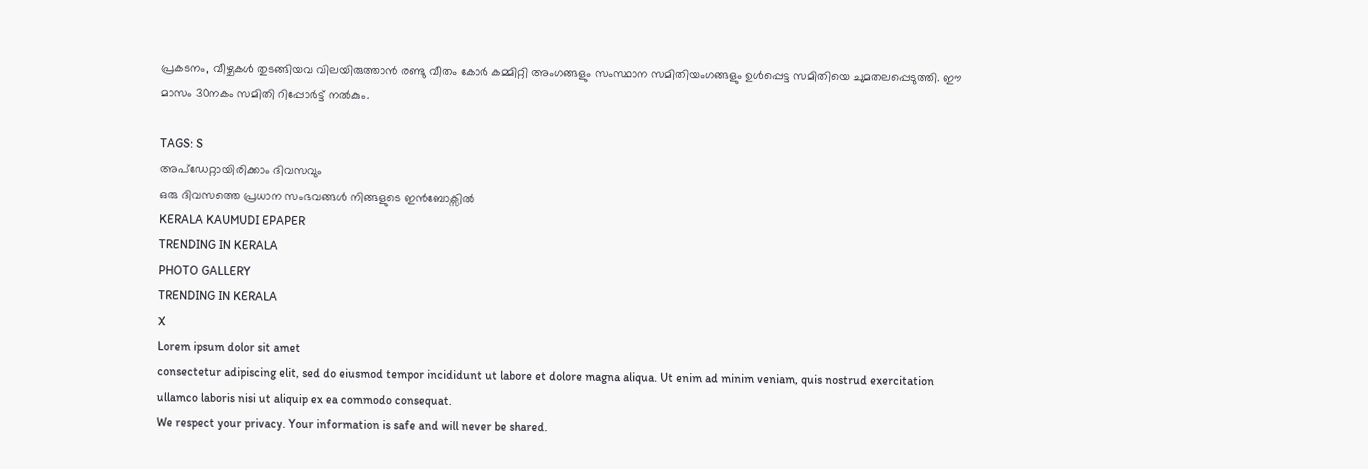പ്രകടനം, വീഴ്ചകൾ തുടങ്ങിയവ വിലയിരുത്താൻ രണ്ടു വീതം കോർ കമ്മിറ്റി അംഗങ്ങളും സംസ്ഥാന സമിതിയംഗങ്ങളും ഉൾപ്പെട്ട സമിതിയെ ചുമതലപ്പെടുത്തി. ഈ മാസം 30നകം സമിതി റിപ്പോർട്ട് നൽകും.

TAGS: S
അപ്ഡേറ്റായിരിക്കാം ദിവസവും
ഒരു ദിവസത്തെ പ്രധാന സംഭവങ്ങൾ നിങ്ങളുടെ ഇൻബോക്സിൽ
KERALA KAUMUDI EPAPER
TRENDING IN KERALA
PHOTO GALLERY
TRENDING IN KERALA
X
Lorem ipsum dolor sit amet
consectetur adipiscing elit, sed do eiusmod tempor incididunt ut labore et dolore magna aliqua. Ut enim ad minim veniam, quis nostrud exercitation ullamco laboris nisi ut aliquip ex ea commodo consequat.
We respect your privacy. Your information is safe and will never be shared.